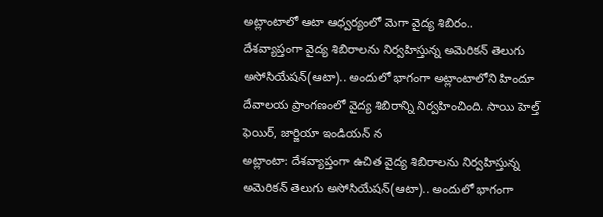అట్లాంటాలో ఆటా ఆధ్వర్యంలో మెగా వైద్య శిబిరం..
దేశవ్యాప్తంగా వైద్య శిబిరాలను నిర్వహిస్తున్న అమెరికన్ తెలుగు అసోసియేషన్(ఆటా).. అందులో భాగంగా అట్లాంటాలోని హిందూ దేవాలయ ప్రాంగణంలో వైద్య శిబిరాన్ని నిర్వహించింది. సాయి హెల్త్ ఫెయిర్, జార్జియా ఇండియన్ న
అట్లాంటా: దేశవ్యాప్తంగా ఉచిత వైద్య శిబిరాలను నిర్వహిస్తున్న అమెరికన్ తెలుగు అసోసియేషన్(ఆటా).. అందులో భాగంగా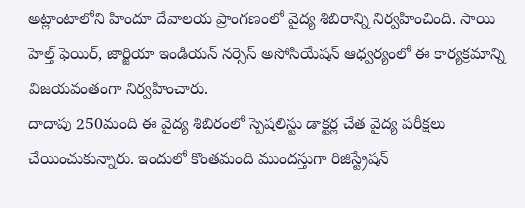అట్లాంటాలోని హిందూ దేవాలయ ప్రాంగణంలో వైద్య శిబిరాన్ని నిర్వహించింది. సాయి హెల్త్ ఫెయిర్, జార్జియా ఇండియన్ నర్సెస్ అసోసియేషన్ ఆధ్వర్యంలో ఈ కార్యక్రమాన్ని విజయవంతంగా నిర్వహించారు.
దాదాపు 250మంది ఈ వైద్య శిబిరంలో స్పెషలిస్టు డాక్టర్ల చేత వైద్య పరీక్షలు చేయించుకున్నారు. ఇందులో కొంతమంది ముందస్తుగా రిజిస్ట్రేషన్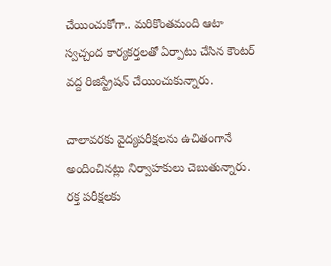చేయించుకోగా.. మరికొంతమంది ఆటా స్వచ్చంద కార్యకర్తలతో ఏర్పాటు చేసిన కౌంటర్ వద్ద రిజిస్ట్రేషన్ చేయించుకున్నారు.

చాలావరకు వైద్యపరీక్షలను ఉచితంగానే అందించినట్లు నిర్వాహకులు చెబుతున్నారు. రక్త పరీక్షలకు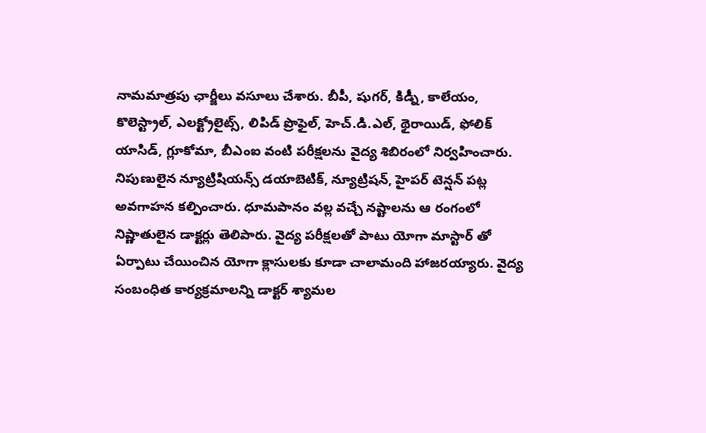నామమాత్రపు ఛార్జీలు వసూలు చేశారు. బీపీ, షుగర్, కిడ్నీ, కాలేయం, కొలెస్ట్రాల్, ఎలక్ట్రోలైట్స్, లిపిడ్ ప్రొఫైల్, హెచ్.డి.ఎల్, థైరాయిడ్, ఫోలిక్ యాసిడ్, గ్లూకోమా, బీఎంఐ వంటి పరీక్షలను వైద్య శిబిరంలో నిర్వహించారు.
నిపుణులైన న్యూట్రిషియన్స్ డయాబెటిక్, న్యూట్రిషన్, హైపర్ టెన్షన్ పట్ల అవగాహన కల్పించారు. ధూమపానం వల్ల వచ్చే నష్టాలను ఆ రంగంలో నిష్ణాతులైన డాక్టర్లు తెలిపారు. వైద్య పరీక్షలతో పాటు యోగా మాస్టార్ తో ఏర్పాటు చేయించిన యోగా క్లాసులకు కూడా చాలామంది హాజరయ్యారు. వైద్య సంబంధిత కార్యక్రమాలన్ని డాక్టర్ శ్యామల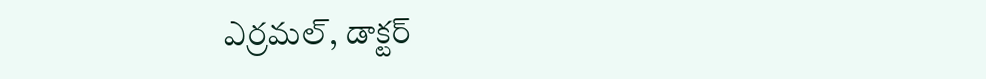ఎర్రమల్, డాక్టర్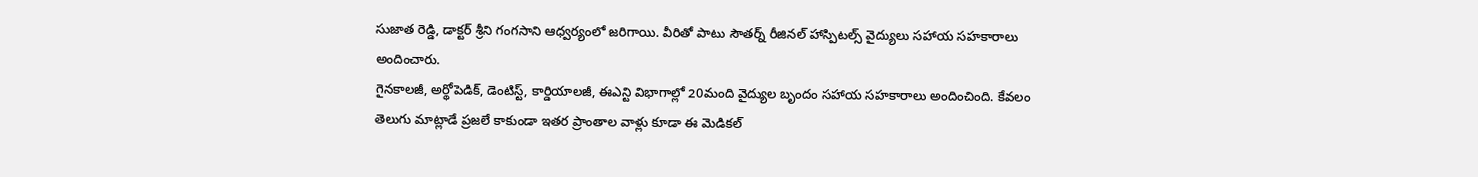సుజాత రెడ్డి, డాక్టర్ శ్రీని గంగసాని ఆధ్వర్యంలో జరిగాయి. వీరితో పాటు సౌతర్న్ రీజినల్ హాస్పిటల్స్ వైద్యులు సహాయ సహకారాలు అందించారు.
గైనకాలజీ, అర్థోపెడిక్, డెంటిస్ట్, కార్డియాలజీ, ఈఎన్టి విభాగాల్లో 20మంది వైద్యుల బృందం సహాయ సహకారాలు అందించింది. కేవలం తెలుగు మాట్లాడే ప్రజలే కాకుండా ఇతర ప్రాంతాల వాళ్లు కూడా ఈ మెడికల్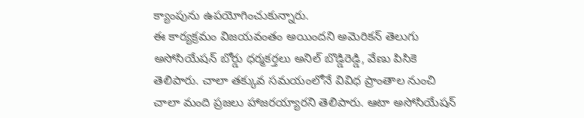క్యాంపును ఉపయోగించుకున్నారు.
ఈ కార్యక్రమం విజయవంతం అయిందని అమెరికన్ తెలుగు అసోసియేషన్ బోర్డు ధర్మకర్తలు అనిల్ బొడ్డిరెడ్డి, వేణు పిసికె తెలిపారు. చాలా తక్కువ సమయంలోనే వివిధ ప్రాంతాల నుంచి చాలా మంది ప్రజలు హాజరయ్యారని తెలిపారు. ఆటా అసోసియేషన్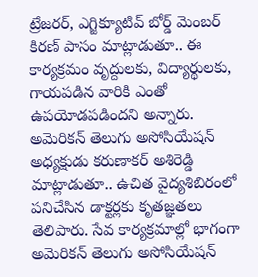ట్రేజరర్, ఎగ్జిక్యూటివ్ బోర్డ్ మెంబర్ కిరణ్ పాసం మాట్లాడుతూ.. ఈ కార్యక్రమం వృద్దులకు, విద్యార్థులకు, గాయపడిన వారికి ఎంతో ఉపయోడపడిందని అన్నారు.
అమెరికన్ తెలుగు అసోసియేషన్ అధ్యక్షుడు కరుణాకర్ అశిరెడ్డి మాట్లాడుతూ.. ఉచిత వైద్యశిబిరంలో పనిచేసిన డాక్టర్లకు కృతజ్ఞతలు తెలిపారు. సేవ కార్యక్రమాల్లో భాగంగా అమెరికన్ తెలుగు అసోసియేషన్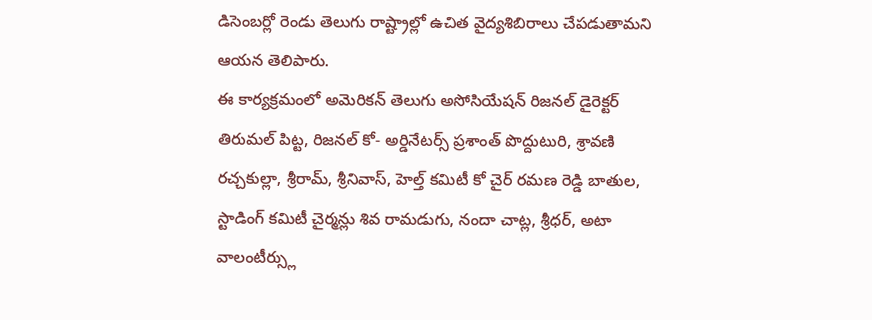డిసెంబర్లో రెండు తెలుగు రాష్ట్రాల్లో ఉచిత వైద్యశిబిరాలు చేపడుతామని ఆయన తెలిపారు.
ఈ కార్యక్రమంలో అమెరికన్ తెలుగు అసోసియేషన్ రిజనల్ డైరెక్టర్ తిరుమల్ పిట్ట, రిజనల్ కో- అర్డినేటర్స్ ప్రశాంత్ పొద్దుటురి, శ్రావణి రచ్చకుల్లా, శ్రీరామ్, శ్రీనివాస్, హెల్త్ కమిటీ కో చైర్ రమణ రెడ్డి బాతుల, స్టాడింగ్ కమిటీ చైర్మన్లు శివ రామడుగు, నందా చాట్ల, శ్రీధర్, అటా వాలంటీర్స్లు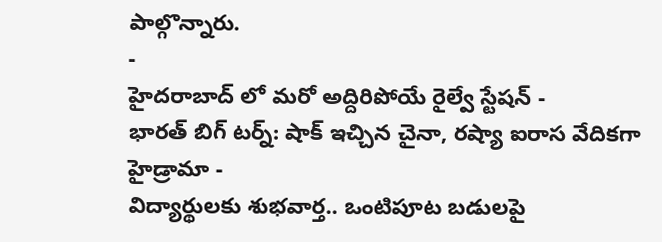పాల్గొన్నారు.
-
హైదరాబాద్ లో మరో అద్దిరిపోయే రైల్వే స్టేషన్ -
భారత్ బిగ్ టర్న్: షాక్ ఇచ్చిన చైనా, రష్యా ఐరాస వేదికగా హైడ్రామా -
విద్యార్థులకు శుభవార్త.. ఒంటిపూట బడులపై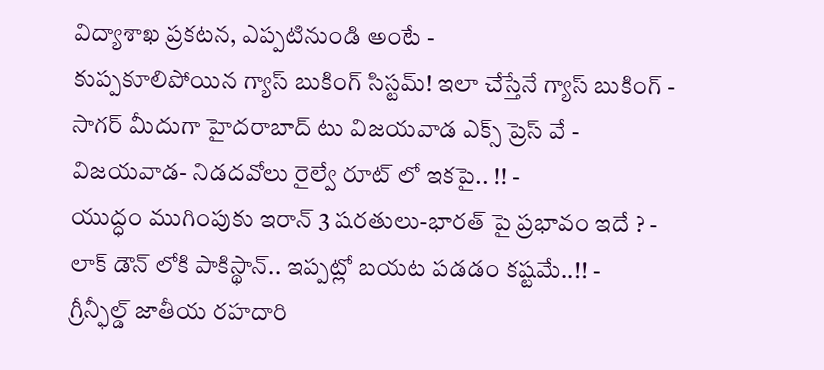విద్యాశాఖ ప్రకటన, ఎప్పటినుండి అంటే -
కుప్పకూలిపోయిన గ్యాస్ బుకింగ్ సిస్టమ్! ఇలా చేస్తేనే గ్యాస్ బుకింగ్ -
సాగర్ మీదుగా హైదరాబాద్ టు విజయవాడ ఎక్స్ ప్రెస్ వే -
విజయవాడ- నిడదవోలు రైల్వే రూట్ లో ఇకపై.. !! -
యుద్ధం ముగింపుకు ఇరాన్ 3 షరతులు-భారత్ పై ప్రభావం ఇదే ? -
లాక్ డౌన్ లోకి పాకిస్థాన్.. ఇప్పట్లో బయట పడడం కష్టమే..!! -
గ్రీన్ఫీల్డ్ జాతీయ రహదారి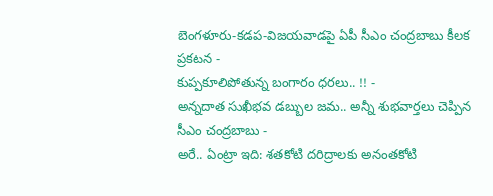బెంగళూరు-కడప-విజయవాడపై ఏపీ సీఎం చంద్రబాబు కీలక ప్రకటన -
కుప్పకూలిపోతున్న బంగారం ధరలు.. !! -
అన్నదాత సుఖీభవ డబ్బుల జమ.. అన్నీ శుభవార్తలు చెప్పిన సీఎం చంద్రబాబు -
అరే.. ఏంట్రా ఇది: శతకోటి దరిద్రాలకు అనంతకోటి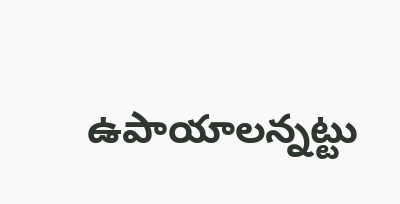ఉపాయాలన్నట్టు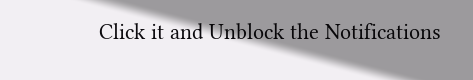Click it and Unblock the Notifications